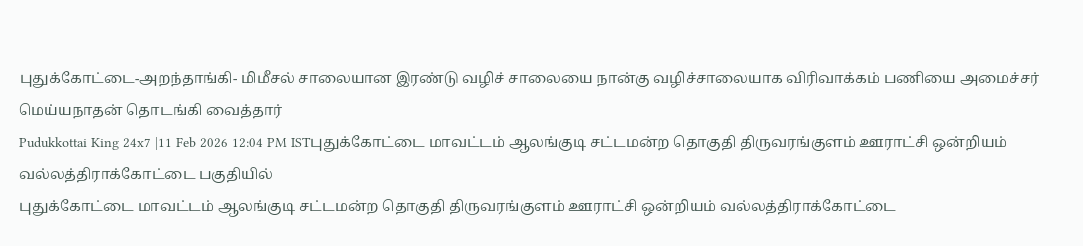புதுக்கோட்டை-அறந்தாங்கி- மிமீசல் சாலையான இரண்டு வழிச் சாலையை நான்கு வழிச்சாலையாக விரிவாக்கம் பணியை அமைச்சர் மெய்யநாதன் தொடங்கி வைத்தார்
Pudukkottai King 24x7 |11 Feb 2026 12:04 PM ISTபுதுக்கோட்டை மாவட்டம் ஆலங்குடி சட்டமன்ற தொகுதி திருவரங்குளம் ஊராட்சி ஒன்றியம் வல்லத்திராக்கோட்டை பகுதியில்
புதுக்கோட்டை மாவட்டம் ஆலங்குடி சட்டமன்ற தொகுதி திருவரங்குளம் ஊராட்சி ஒன்றியம் வல்லத்திராக்கோட்டை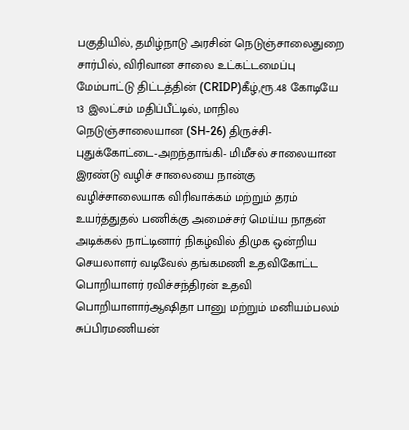பகுதியில், தமிழ்நாடு அரசின் நெடுஞ்சாலைதுறை சார்பில், விரிவான சாலை உட்கட்டமைப்பு மேம்பாட்டு திட்டத்தின் (CRIDP)கீழ்,ரூ.48 கோடியே 13 இலட்சம் மதிப்பீட்டில், மாநில நெடுஞ்சாலையான (SH-26) திருச்சி-புதுக்கோட்டை-அறந்தாங்கி- மிமீசல் சாலையான இரண்டு வழிச் சாலையை நான்கு வழிச்சாலையாக விரிவாக்கம் மற்றும் தரம் உயர்த்துதல் பணிக்கு அமைச்சர் மெய்ய நாதன் அடிக்கல் நாட்டினார் நிகழ்வில் திமுக ஒன்றிய செயலாளர் வடிவேல் தங்கமணி உதவிகோட்ட பொறியாளர் ரவிச்சந்திரன் உதவி பொறியாளார்ஆஷிதா பானு மற்றும் மனியம்பலம் சுப்பிரமணியன்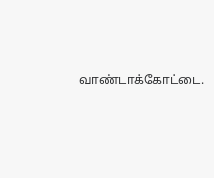வாண்டாக்கோட்டை.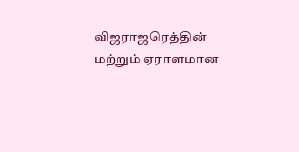விஜராஜரெத்தின் மற்றும் ஏராளமான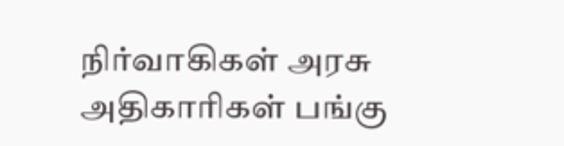நிர்வாகிகள் அரசு அதிகாரிகள் பங்கு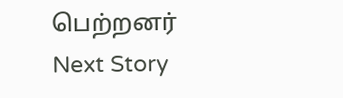பெற்றனர்
Next Story